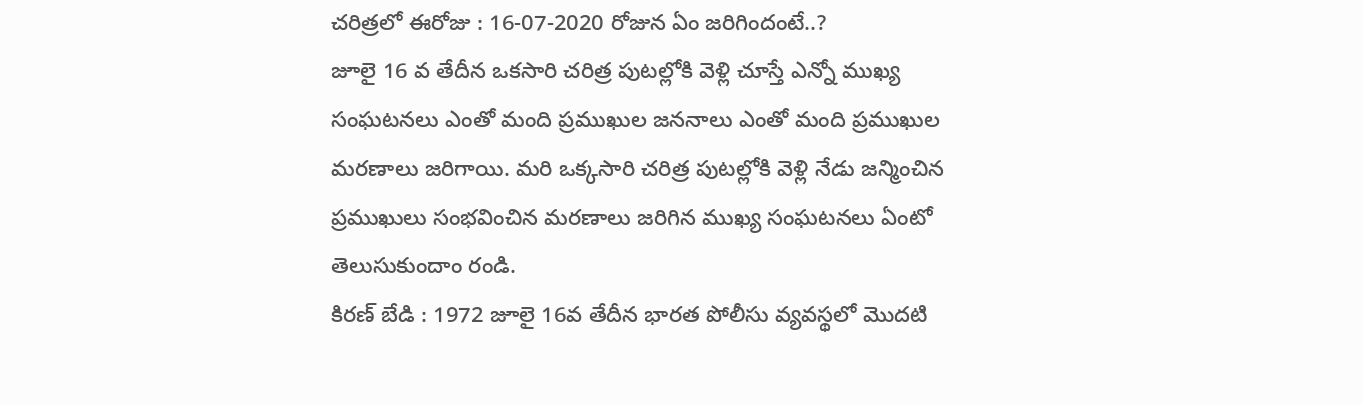చరిత్రలో ఈరోజు : 16-07-2020 రోజున ఏం జరిగిందంటే..?
జూలై 16 వ తేదీన ఒకసారి చరిత్ర పుటల్లోకి వెళ్లి చూస్తే ఎన్నో ముఖ్య సంఘటనలు ఎంతో మంది ప్రముఖుల జననాలు ఎంతో మంది ప్రముఖుల మరణాలు జరిగాయి. మరి ఒక్కసారి చరిత్ర పుటల్లోకి వెళ్లి నేడు జన్మించిన ప్రముఖులు సంభవించిన మరణాలు జరిగిన ముఖ్య సంఘటనలు ఏంటో తెలుసుకుందాం రండి.
కిరణ్ బేడి : 1972 జూలై 16వ తేదీన భారత పోలీసు వ్యవస్థలో మొదటి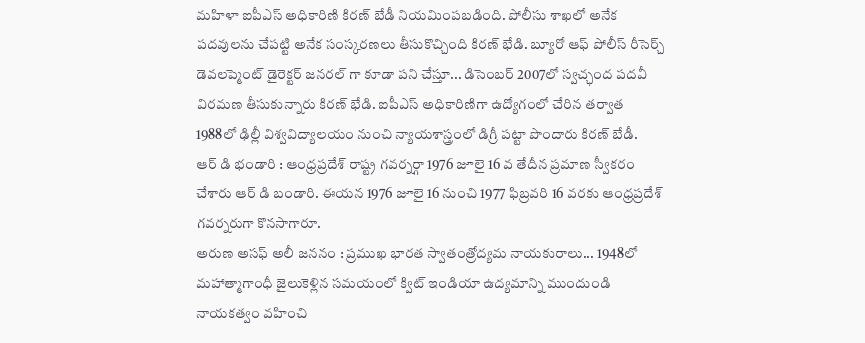మహిళా ఐపీఎస్ అధికారిణి కిరణ్ బేడీ నియమింపబడింది. పోలీసు శాఖలో అనేక పదవులను చేపట్టి అనేక సంస్కరణలు తీసుకొచ్చింది కిరణ్ భేడి. బ్యూరో ఆఫ్ పోలీస్ రీసెర్చ్ డెవలప్మెంట్ డైరెక్టర్ జనరల్ గా కూడా పని చేస్తూ... డిసెంబర్ 2007లో స్వచ్ఛంద పదవీ విరమణ తీసుకున్నారు కిరణ్ భేడి. ఐపీఎస్ అధికారిణిగా ఉద్యోగంలో చేరిన తర్వాత 1988లో ఢిల్లీ విశ్వవిద్యాలయం నుంచి న్యాయశాస్త్రంలో డిగ్రీ పట్టా పొందారు కిరణ్ బేడీ.
ఆర్ డి భండారి : ఆంధ్రప్రదేశ్ రాష్ట్ర గవర్నర్గా 1976 జూలై 16 వ తేదీన ప్రమాణ స్వీకరం చేశారు ఆర్ డి బండారి. ఈయన 1976 జూలై 16 నుంచి 1977 ఫిబ్రవరి 16 వరకు ఆంధ్రప్రదేశ్ గవర్నరుగా కొనసాగారూ.
అరుణ అసఫ్ అలీ జననం : ప్రముఖ భారత స్వాతంత్రోద్యమ నాయకురాలు... 1948లో మహాత్మాగాంధీ జైలుకెళ్లిన సమయంలో క్విట్ ఇండియా ఉద్యమాన్ని ముందుండి నాయకత్వం వహించి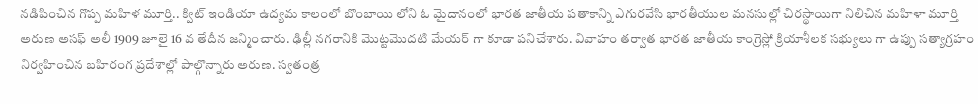నడిపించిన గొప్ప మహిళ మూర్తి.. క్విట్ ఇండియా ఉద్యమ కాలంలో బొంబాయి లోని ఓ మైదానంలో భారత జాతీయ పతాకాన్ని ఎగురవేసి భారతీయుల మనసుల్లో చిరస్థాయిగా నిలిచిన మహిళా మూర్తి అరుణ అసఫ్ అలీ 1909 జూలై 16 వ తేదీన జన్మించారు. ఢిల్లీ నగరానికి మొట్టమొదటి మేయర్ గా కూడా పనిచేశారు. వివాహం తర్వాత భారత జాతీయ కాంగ్రెస్లో క్రియాశీలక సభ్యులు గా ఉప్పు సత్యాగ్రహం నిర్వహించిన బహిరంగ ప్రదేశాల్లో పాల్గొన్నారు అరుణ. స్వతంత్ర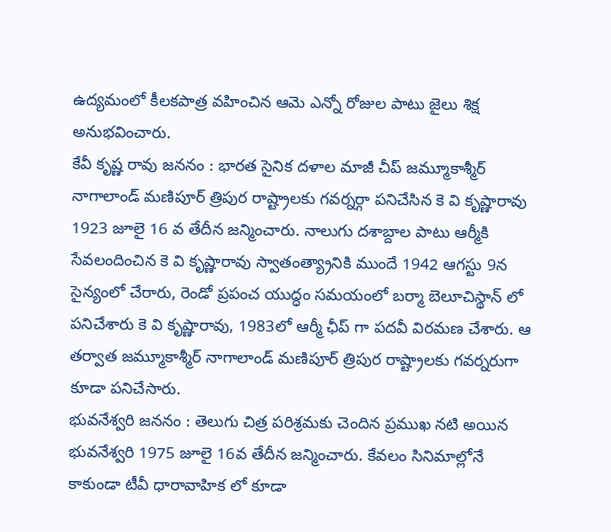ఉద్యమంలో కీలకపాత్ర వహించిన ఆమె ఎన్నో రోజుల పాటు జైలు శిక్ష అనుభవించారు.
కేవీ కృష్ణ రావు జననం : భారత సైనిక దళాల మాజీ చీప్ జమ్మూకాశ్మీర్ నాగాలాండ్ మణిపూర్ త్రిపుర రాష్ట్రాలకు గవర్నర్గా పనిచేసిన కె వి కృష్ణారావు 1923 జూలై 16 వ తేదీన జన్మించారు. నాలుగు దశాబ్దాల పాటు ఆర్మీకి సేవలందించిన కె వి కృష్ణారావు స్వాతంత్య్రానికి ముందే 1942 ఆగస్టు 9న సైన్యంలో చేరారు, రెండో ప్రపంచ యుద్ధం సమయంలో బర్మా బెలూచిస్థాన్ లో పనిచేశారు కె వి కృష్ణారావు, 1983లో ఆర్మీ ఛీప్ గా పదవీ విరమణ చేశారు. ఆ తర్వాత జమ్మూకాశ్మీర్ నాగాలాండ్ మణిపూర్ త్రిపుర రాష్ట్రాలకు గవర్నరుగా కూడా పనిచేసారు.
భువనేశ్వరి జననం : తెలుగు చిత్ర పరిశ్రమకు చెందిన ప్రముఖ నటి అయిన భువనేశ్వరి 1975 జూలై 16వ తేదీన జన్మించారు. కేవలం సినిమాల్లోనే కాకుండా టీవీ ధారావాహిక లో కూడా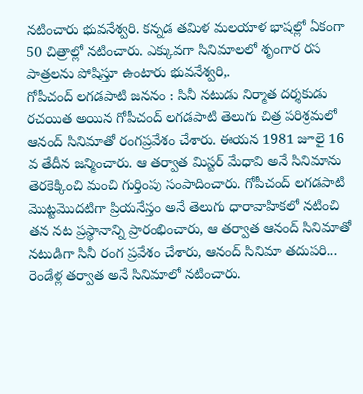నటించారు భువనేశ్వరి. కన్నడ తమిళ మలయాళ భాషల్లో ఏకంగా 50 చిత్రాల్లో నటించారు. ఎక్కువగా సినిమాలలో శృంగార రస పాత్రలను పోషిస్తూ ఉంటారు భువనేశ్వరి,.
గోపీచంద్ లగడపాటి జననం : సినీ నటుడు నిర్మాత దర్శకుడు రచయిత అయిన గోపీచంద్ లగడపాటి తెలుగు చిత్ర పరిశ్రమలో ఆనంద్ సినిమాతో రంగప్రవేశం చేశారు. ఈయన 1981 జూలై 16 వ తేదీన జన్మించారు. ఆ తర్వాత మిస్టర్ మేధావి అనే సినిమాను తెరకెక్కించి మంచి గుర్తింపు సంపాదించారు. గోపీచంద్ లగడపాటి మొట్టమొదటిగా ప్రియనేస్తం అనే తెలుగు ధారావాహికలో నటించి తన నట ప్రస్థానాన్ని ప్రారంభించారు, ఆ తర్వాత ఆనంద్ సినిమాతో నటుడిగా సినీ రంగ ప్రవేశం చేశారు, ఆనంద్ సినిమా తదుపరి... రెండేళ్ల తర్వాత అనే సినిమాలో నటించారు.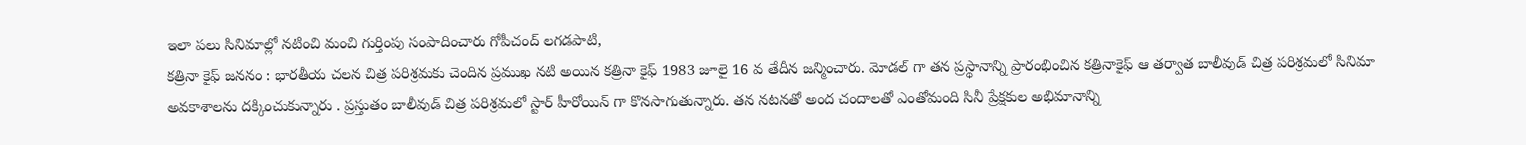ఇలా పలు సినిమాల్లో నటించి మంచి గుర్తింపు సంపాదించారు గోపీచంద్ లగడపాటి,
కత్రినా కైఫ్ జననం : భారతీయ చలన చిత్ర పరిశ్రమకు చెందిన ప్రముఖ నటి అయిన కత్రినా కైఫ్ 1983 జూలై 16 వ తేదీన జన్మించారు. మోడల్ గా తన ప్రస్థానాన్ని ప్రారంభించిన కత్రినాకైఫ్ ఆ తర్వాత బాలీవుడ్ చిత్ర పరిశ్రమలో సినిమా అవకాశాలను దక్కించుకున్నారు . ప్రస్తుతం బాలీవుడ్ చిత్ర పరిశ్రమలో స్టార్ హీరోయిన్ గా కొనసాగుతున్నారు. తన నటనతో అంద చందాలతో ఎంతోమంది సినీ ప్రేక్షకుల అభిమానాన్ని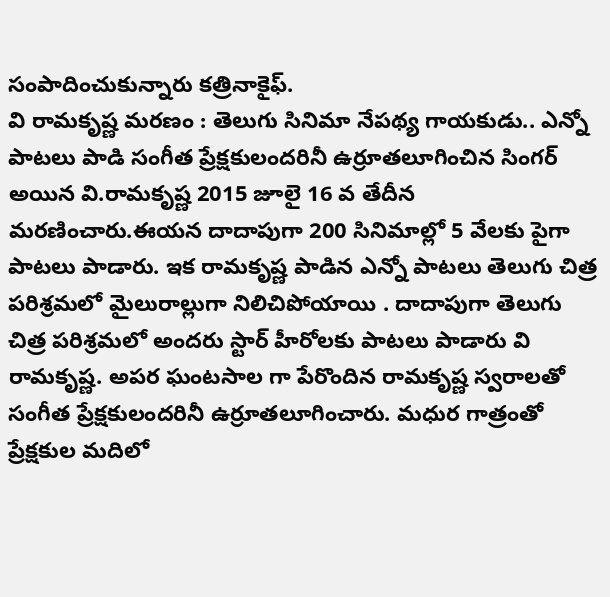సంపాదించుకున్నారు కత్రినాకైఫ్.
వి రామకృష్ణ మరణం : తెలుగు సినిమా నేపథ్య గాయకుడు.. ఎన్నో పాటలు పాడి సంగీత ప్రేక్షకులందరినీ ఉర్రూతలూగించిన సింగర్ అయిన వి.రామకృష్ణ 2015 జూలై 16 వ తేదీన మరణించారు.ఈయన దాదాపుగా 200 సినిమాల్లో 5 వేలకు పైగా పాటలు పాడారు. ఇక రామకృష్ణ పాడిన ఎన్నో పాటలు తెలుగు చిత్ర పరిశ్రమలో మైలురాల్లుగా నిలిచిపోయాయి . దాదాపుగా తెలుగు చిత్ర పరిశ్రమలో అందరు స్టార్ హీరోలకు పాటలు పాడారు వి రామకృష్ణ. అపర ఘంటసాల గా పేరొందిన రామకృష్ణ స్వరాలతో సంగీత ప్రేక్షకులందరినీ ఉర్రూతలూగించారు. మధుర గాత్రంతో ప్రేక్షకుల మదిలో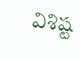విశిష్ట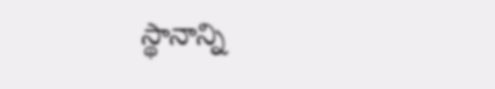స్థానాన్ని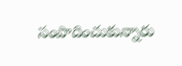సంపాదించుకున్నారు